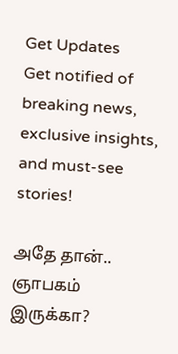Get Updates
Get notified of breaking news, exclusive insights, and must-see stories!

அதே தான்.. ஞாபகம் இருக்கா?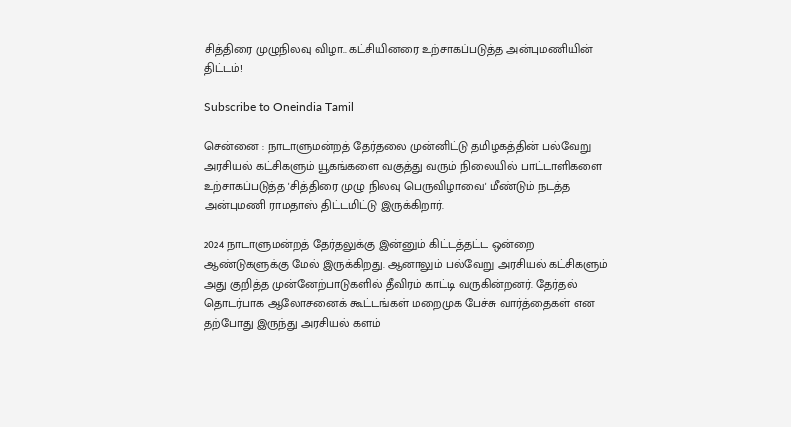சித்திரை முழுநிலவு விழா.. கட்சியினரை உற்சாகப்படுத்த அன்புமணியின் திட்டம்!

Subscribe to Oneindia Tamil

சென்னை : நாடாளுமன்றத் தேர்தலை முன்னிட்டு தமிழகத்தின் பல்வேறு அரசியல் கட்சிகளும் யூகங்களை வகுத்து வரும் நிலையில் பாட்டாளிகளை உற்சாகப்படுத்த 'சித்திரை முழு நிலவு பெருவிழாவை' மீண்டும் நடத்த அன்புமணி ராமதாஸ் திட்டமிட்டு இருக்கிறார்.

2024 நாடாளுமன்றத் தேர்தலுக்கு இன்னும் கிட்டத்தட்ட ஒன்றை ஆண்டுகளுக்கு மேல் இருக்கிறது. ஆனாலும் பல்வேறு அரசியல் கட்சிகளும் அது குறித்த முன்னேற்பாடுகளில் தீவிரம் காட்டி வருகின்றனர். தேர்தல் தொடர்பாக ஆலோசனைக் கூட்டங்கள் மறைமுக பேச்சு வார்த்தைகள் என தற்போது இருந்து அரசியல் களம்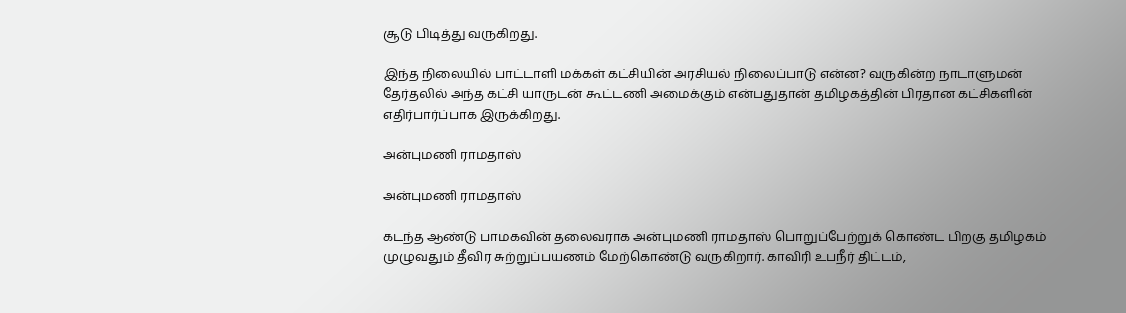சூடு பிடித்து வருகிறது.

இந்த நிலையில் பாட்டாளி மக்கள் கட்சியின் அரசியல் நிலைப்பாடு என்ன? வருகின்ற நாடாளுமன் தேர்தலில் அந்த கட்சி யாருடன் கூட்டணி அமைக்கும் என்பதுதான் தமிழகத்தின் பிரதான கட்சிகளின் எதிர்பார்ப்பாக இருக்கிறது.

அன்புமணி ராமதாஸ்

அன்புமணி ராமதாஸ்

கடந்த ஆண்டு பாமகவின் தலைவராக அன்புமணி ராமதாஸ் பொறுப்பேற்றுக் கொண்ட பிறகு தமிழகம் முழுவதும் தீவிர சுற்றுப்பயணம் மேற்கொண்டு வருகிறார். காவிரி உபநீர் திட்டம்,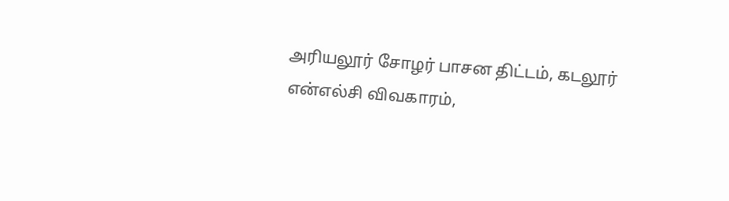அரியலூர் சோழர் பாசன திட்டம், கடலூர் என்எல்சி விவகாரம்,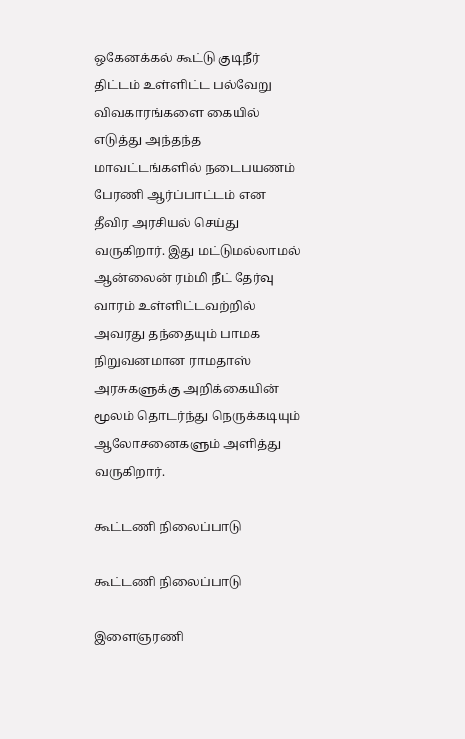ஒகேனக்கல் கூட்டு குடிநீர் திட்டம் உள்ளிட்ட பல்வேறு விவகாரங்களை கையில் எடுத்து அந்தந்த மாவட்டங்களில் நடைபயணம் பேரணி ஆர்ப்பாட்டம் என தீவிர அரசியல் செய்து வருகிறார். இது மட்டுமல்லாமல் ஆன்லைன் ரம்மி நீட் தேர்வு வாரம் உள்ளிட்டவற்றில் அவரது தந்தையும் பாமக நிறுவனமான ராமதாஸ் அரசுகளுக்கு அறிக்கையின் மூலம் தொடர்ந்து நெருக்கடியும் ஆலோசனைகளும் அளித்து வருகிறார்.

கூட்டணி நிலைப்பாடு

கூட்டணி நிலைப்பாடு

இளைஞரணி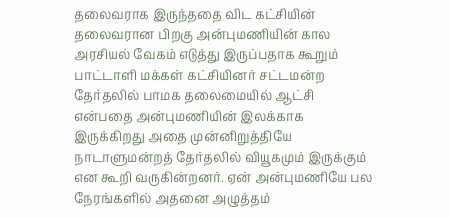தலைவராக இருந்ததை விட கட்சியின் தலைவரான பிறகு அன்புமணியின் கால அரசியல் வேகம் எடுத்து இருப்பதாக கூறும் பாட்டாளி மக்கள் கட்சியினர் சட்டமன்ற தேர்தலில் பாமக தலைமையில் ஆட்சி என்பதை அன்புமணியின் இலக்காக இருக்கிறது அதை முன்னிறுத்தியே நாடாளுமன்றத் தேர்தலில் வியூகமும் இருக்கும் என கூறி வருகின்றனர். ஏன் அன்புமணியே பல நேரங்களில் அதனை அழுத்தம்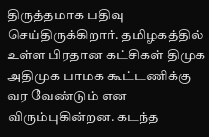திருத்தமாக பதிவு செய்திருக்கிறார். தமிழகத்தில் உள்ள பிரதான கட்சிகள் திமுக அதிமுக பாமக கூட்டணிக்கு வர வேண்டும் என விரும்புகின்றன. கடந்த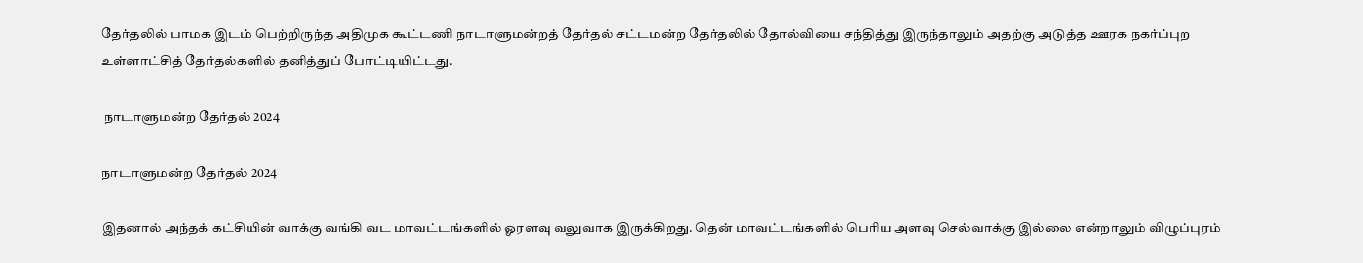தேர்தலில் பாமக இடம் பெற்றிருந்த அதிமுக கூட்டணி நாடாளுமன்றத் தேர்தல் சட்டமன்ற தேர்தலில் தோல்வியை சந்தித்து இருந்தாலும் அதற்கு அடுத்த ஊரக நகர்ப்புற உள்ளாட்சித் தேர்தல்களில் தனித்துப் போட்டியிட்டது.

 நாடாளுமன்ற தேர்தல் 2024

நாடாளுமன்ற தேர்தல் 2024

இதனால் அந்தக் கட்சியின் வாக்கு வங்கி வட மாவட்டங்களில் ஓரளவு வலுவாக இருக்கிறது. தென் மாவட்டங்களில் பெரிய அளவு செல்வாக்கு இல்லை என்றாலும் விழுப்புரம்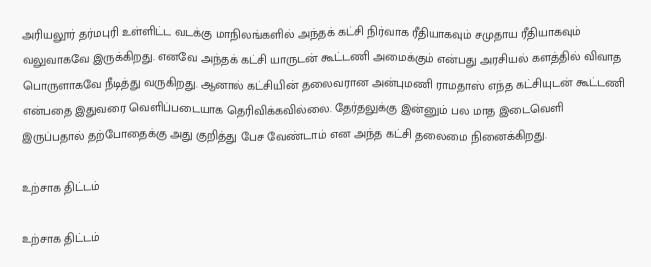அரியலூர் தர்மபுரி உள்ளிட்ட வடக்கு மாநிலங்களில் அந்தக் கட்சி நிர்வாக ரீதியாகவும் சமுதாய ரீதியாகவும் வலுவாகவே இருக்கிறது. எனவே அந்தக் கட்சி யாருடன் கூட்டணி அமைக்கும் என்பது அரசியல் களத்தில் விவாத பொருளாகவே நீடித்து வருகிறது. ஆனால் கட்சியின் தலைவரான அன்புமணி ராமதாஸ் எந்த கட்சியுடன் கூட்டணி என்பதை இதுவரை வெளிப்படையாக தெரிவிக்கவில்லை. தேர்தலுக்கு இன்னும் பல மாத இடைவெளி இருப்பதால் தற்போதைக்கு அது குறித்து பேச வேண்டாம் என அந்த கட்சி தலைமை நினைக்கிறது.

உற்சாக திட்டம்

உற்சாக திட்டம்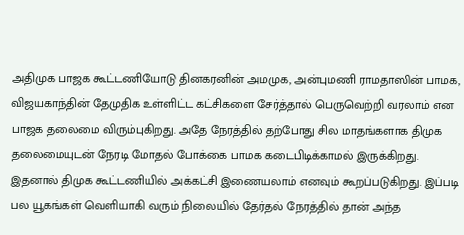அதிமுக பாஜக கூட்டணியோடு தினகரனின் அமமுக, அன்புமணி ராமதாஸின் பாமக, விஜயகாந்தின் தேமுதிக உள்ளிட்ட கட்சிகளை சேர்த்தால் பெருவெற்றி வரலாம் என பாஜக தலைமை விரும்புகிறது. அதே நேரத்தில் தற்போது சில மாதங்களாக திமுக தலைமையுடன் நேரடி மோதல் போக்கை பாமக கடைபிடிக்காமல் இருக்கிறது. இதனால் திமுக கூட்டணியில் அக்கட்சி இணையலாம் எனவும் கூறப்படுகிறது. இப்படி பல யூகங்கள் வெளியாகி வரும் நிலையில் தேர்தல் நேரத்தில் தான் அந்த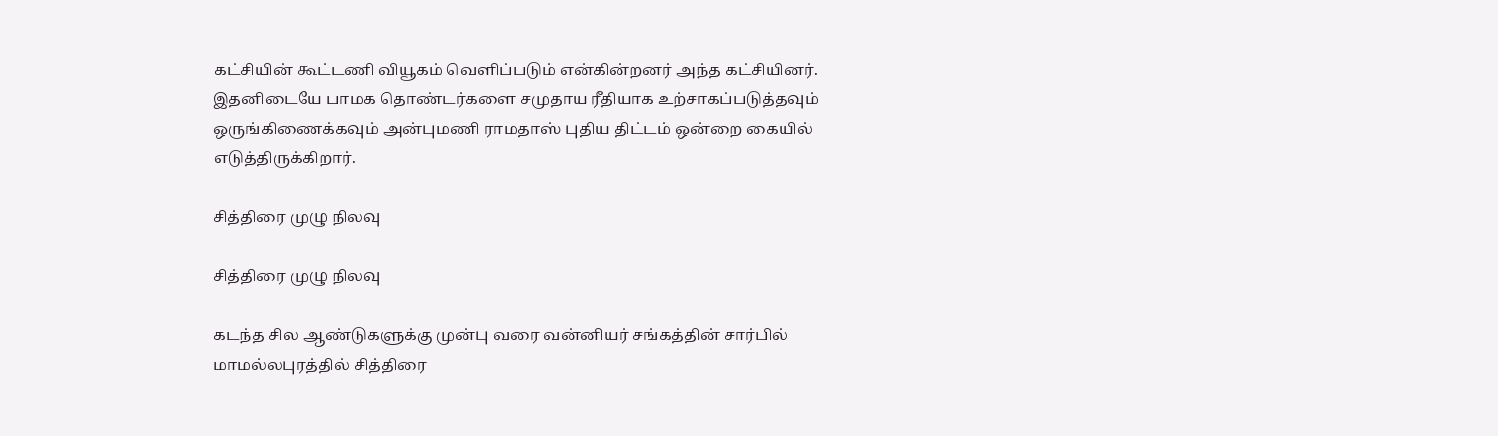கட்சியின் கூட்டணி வியூகம் வெளிப்படும் என்கின்றனர் அந்த கட்சியினர். இதனிடையே பாமக தொண்டர்களை சமுதாய ரீதியாக உற்சாகப்படுத்தவும் ஒருங்கிணைக்கவும் அன்புமணி ராமதாஸ் புதிய திட்டம் ஒன்றை கையில் எடுத்திருக்கிறார்.

சித்திரை முழு நிலவு

சித்திரை முழு நிலவு

கடந்த சில ஆண்டுகளுக்கு முன்பு வரை வன்னியர் சங்கத்தின் சார்பில் மாமல்லபுரத்தில் சித்திரை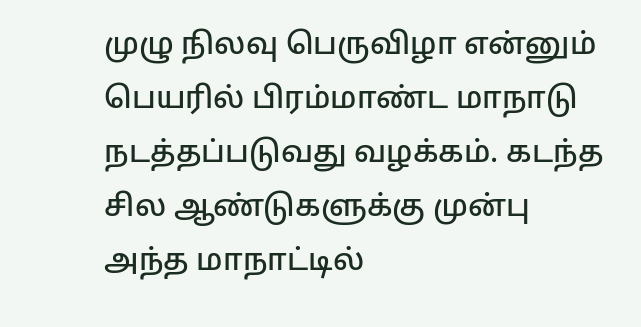முழு நிலவு பெருவிழா என்னும் பெயரில் பிரம்மாண்ட மாநாடு நடத்தப்படுவது வழக்கம். கடந்த சில ஆண்டுகளுக்கு முன்பு அந்த மாநாட்டில்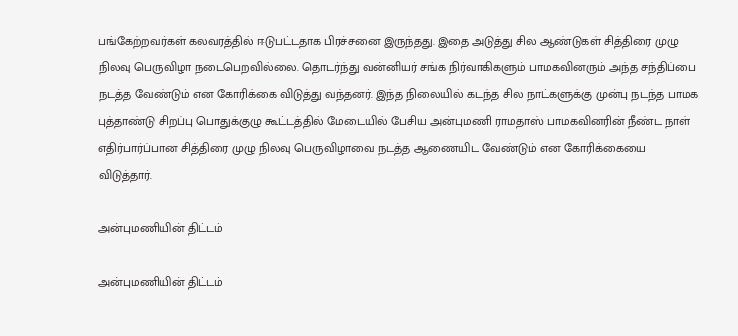பங்கேற்றவர்கள் கலவரத்தில் ஈடுபட்டதாக பிரச்சனை இருந்தது. இதை அடுத்து சில ஆண்டுகள் சித்திரை முழு நிலவு பெருவிழா நடைபெறவில்லை. தொடர்ந்து வன்னியர் சங்க நிர்வாகிகளும் பாமகவினரும் அந்த சந்திப்பை நடத்த வேண்டும் என கோரிக்கை விடுத்து வந்தனர். இந்த நிலையில் கடந்த சில நாட்களுக்கு முன்பு நடந்த பாமக புத்தாண்டு சிறப்பு பொதுக்குழு கூட்டத்தில் மேடையில் பேசிய அன்புமணி ராமதாஸ் பாமகவினரின் நீண்ட நாள் எதிர்பார்ப்பான சித்திரை முழு நிலவு பெருவிழாவை நடத்த ஆணையிட வேண்டும் என கோரிக்கையை விடுத்தார்.

அன்புமணியின் திட்டம்

அன்புமணியின் திட்டம்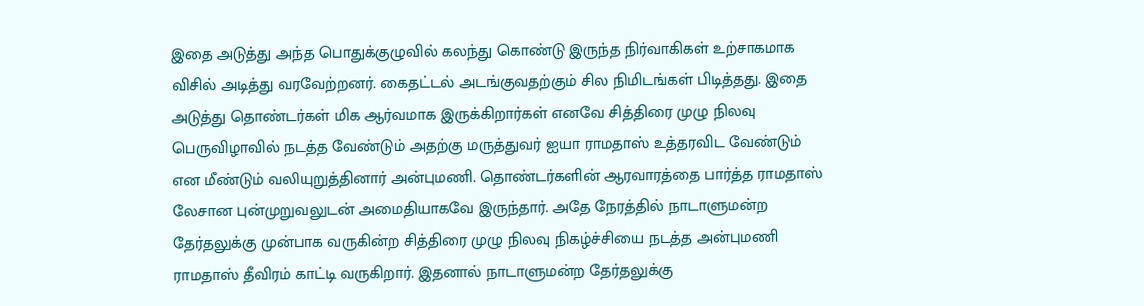இதை அடுத்து அந்த பொதுக்குழுவில் கலந்து கொண்டு இருந்த நிர்வாகிகள் உற்சாகமாக விசில் அடித்து வரவேற்றனர். கைதட்டல் அடங்குவதற்கும் சில நிமிடங்கள் பிடித்தது. இதை அடுத்து தொண்டர்கள் மிக ஆர்வமாக இருக்கிறார்கள் எனவே சித்திரை முழு நிலவு பெருவிழாவில் நடத்த வேண்டும் அதற்கு மருத்துவர் ஐயா ராமதாஸ் உத்தரவிட வேண்டும் என மீண்டும் வலியுறுத்தினார் அன்புமணி. தொண்டர்களின் ஆரவாரத்தை பார்த்த ராமதாஸ் லேசான புன்முறுவலுடன் அமைதியாகவே இருந்தார். அதே நேரத்தில் நாடாளுமன்ற தேர்தலுக்கு முன்பாக வருகின்ற சித்திரை முழு நிலவு நிகழ்ச்சியை நடத்த அன்புமணி ராமதாஸ் தீவிரம் காட்டி வருகிறார். இதனால் நாடாளுமன்ற தேர்தலுக்கு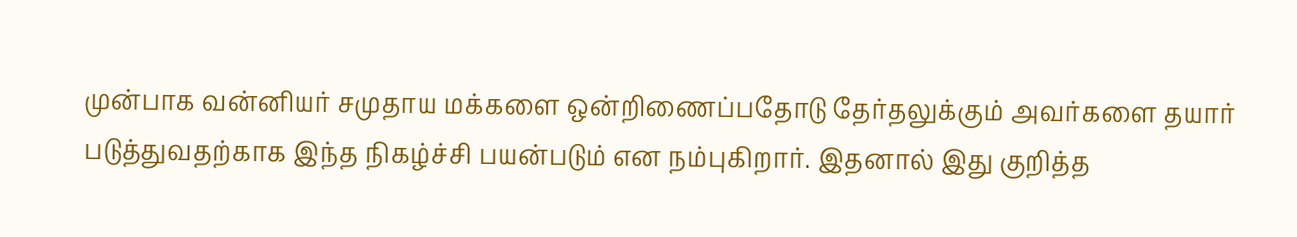முன்பாக வன்னியர் சமுதாய மக்களை ஒன்றிணைப்பதோடு தேர்தலுக்கும் அவர்களை தயார் படுத்துவதற்காக இந்த நிகழ்ச்சி பயன்படும் என நம்புகிறார். இதனால் இது குறித்த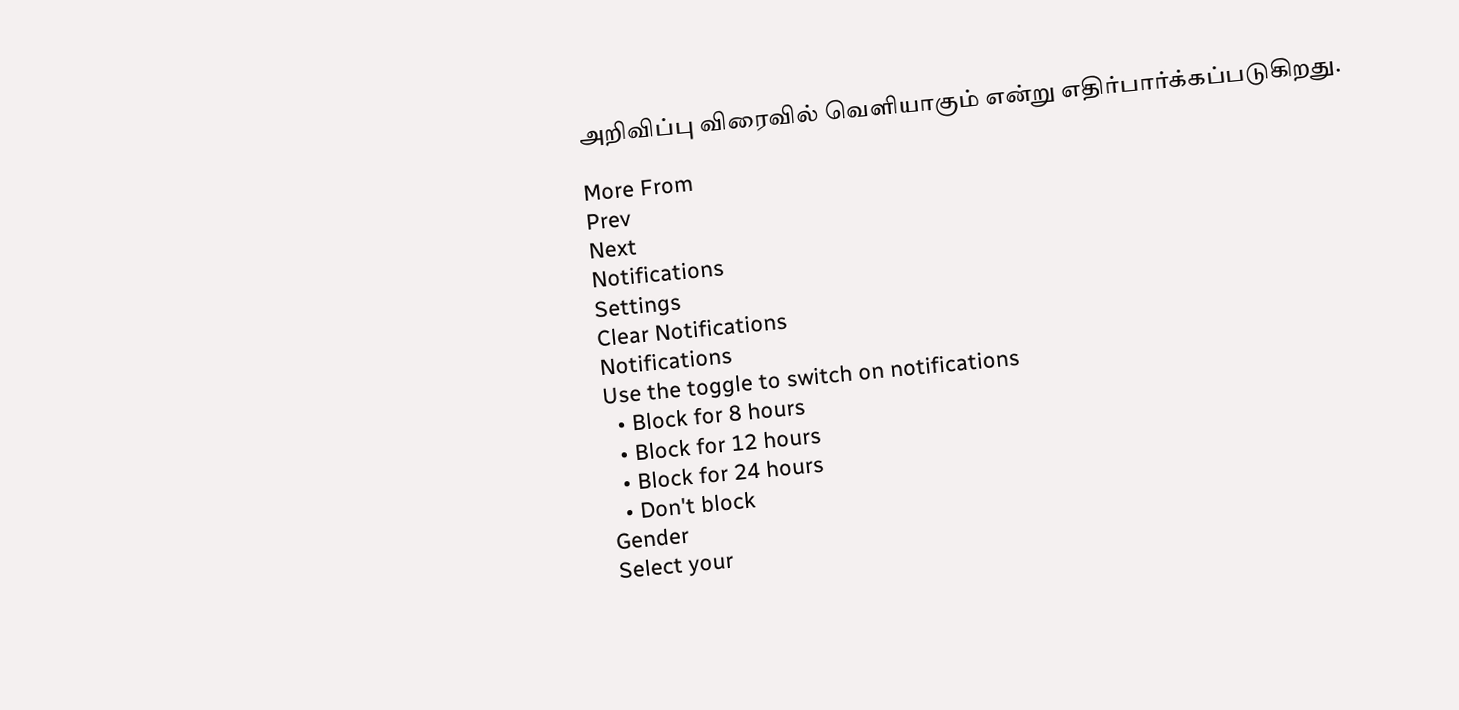அறிவிப்பு விரைவில் வெளியாகும் என்று எதிர்பார்க்கப்படுகிறது.

More From
Prev
Next
Notifications
Settings
Clear Notifications
Notifications
Use the toggle to switch on notifications
  • Block for 8 hours
  • Block for 12 hours
  • Block for 24 hours
  • Don't block
Gender
Select your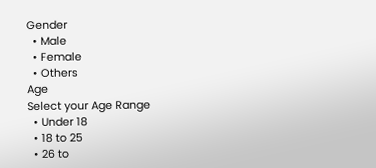Gender
  • Male
  • Female
  • Others
Age
Select your Age Range
  • Under 18
  • 18 to 25
  • 26 to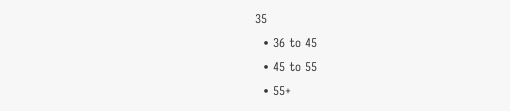35
  • 36 to 45
  • 45 to 55
  • 55+